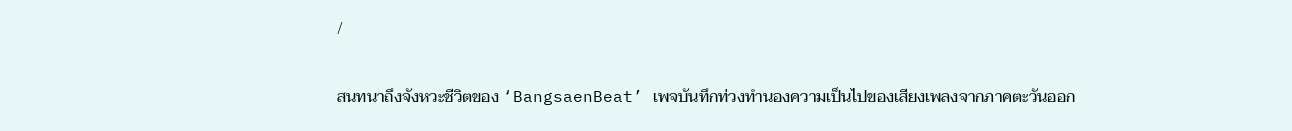/

สนทนาถึงจังหวะชีวิตของ ‘BangsaenBeat’ เพจบันทึกท่วงทำนองความเป็นไปของเสียงเพลงจากภาคตะวันออก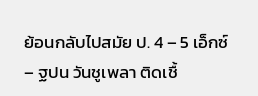ย้อนกลับไปสมัย ป. 4 – 5 เอ็กซ์ – ฐปน วันชูเพลา ติดเชื้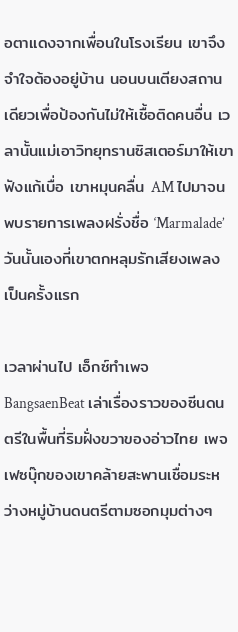อตาแดงจากเพื่อนในโรงเรียน เขาจึงจำใจต้องอยู่บ้าน นอนบนเตียงสถานเดียวเพื่อป้องกันไม่ให้เชื้อติดคนอื่น เวลานั้นแม่เอาวิทยุทรานซิสเตอร์มาให้เขาฟังแก้เบื่อ เขาหมุนคลื่น AM ไปมาจนพบรายการเพลงฝรั่งชื่อ ‘Marmalade’ วันนั้นเองที่เขาตกหลุมรักเสียงเพลงเป็นครั้งแรก

เวลาผ่านไป เอ็กซ์ทำเพจ BangsaenBeat เล่าเรื่องราวของซีนดนตรีในพื้นที่ริมฝั่งขวาของอ่าวไทย เพจเฟซบุ๊กของเขาคล้ายสะพานเชื่อมระหว่างหมู่บ้านดนตรีตามซอกมุมต่างๆ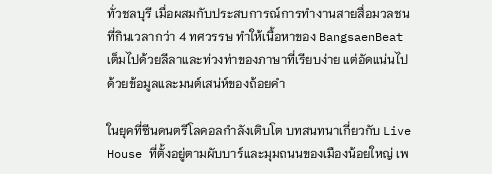ทั่วชลบุรี เมื่อผสมกับประสบการณ์การทำงานสายสื่อมวลชนที่กินเวลากว่า 4 ทศวรรษ ทำให้เนื้อหาของ BangsaenBeat เต็มไปด้วยลีลาและท่วงท่าของภาษาที่เรียบง่าย แต่อัดแน่นไปด้วยข้อมูลและมนต์เสน่ห์ของถ้อยคำ

ในยุคที่ซีนดนตรีโลคอลกำลังเติบโต บทสนทนาเกี่ยวกับ Live House ที่ตั้งอยู่ตามผับบาร์และมุมถนนของเมืองน้อยใหญ่ เพ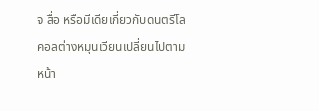จ สื่อ หรือมีเดียเกี่ยวกับดนตรีโลคอลต่างหมุนเวียนเปลี่ยนไปตามหน้า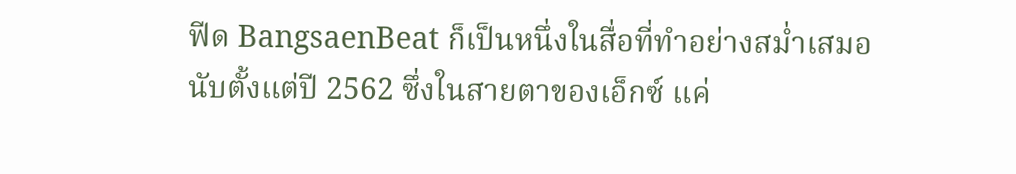ฟีด BangsaenBeat ก็เป็นหนึ่งในสื่อที่ทำอย่างสม่ำเสมอนับตั้งแต่ปี 2562 ซึ่งในสายตาของเอ็กซ์ แค่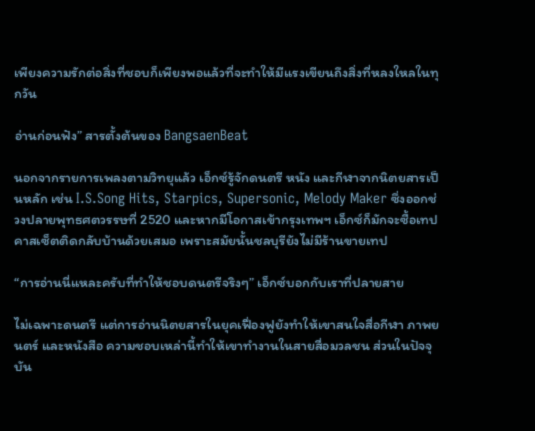เพียงความรักต่อสิ่งที่ชอบก็เพียงพอแล้วที่จะทำให้มีแรงเขียนถึงสิ่งที่หลงใหลในทุกวัน

อ่านก่อนฟัง” สารตั้งต้นของ BangsaenBeat

นอกจากรายการเพลงตามวิทยุแล้ว เอ็กซ์รู้จักดนตรี หนัง และกีฬาจากนิตยสารเป็นหลัก เช่น I.S.Song Hits, Starpics, Supersonic, Melody Maker ซึ่งออกช่วงปลายพุทธศตวรรษที่ 2520 และหากมีโอกาสเข้ากรุงเทพฯ เอ็กซ์ก็มักจะซื้อเทปคาสเซ็ตติดกลับบ้านด้วยเสมอ เพราะสมัยนั้นชลบุรียังไม่มีร้านขายเทป

“การอ่านนี่แหละครับที่ทำให้ชอบดนตรีจริงๆ” เอ็กซ์บอกกับเราที่ปลายสาย

ไม่เฉพาะดนตรี แต่การอ่านนิตยสารในยุคเฟื่องฟูยังทำให้เขาสนใจสื่อกีฬา ภาพยนตร์ และหนังสือ ความชอบเหล่านี้ทำให้เขาทำงานในสายสื่อมวลชน ส่วนในปัจจุบัน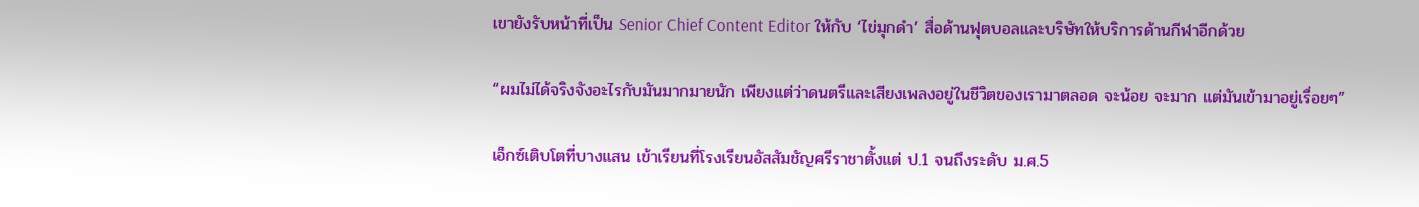เขายังรับหน้าที่เป็น Senior Chief Content Editor ให้กับ ‘ไข่มุกดำ’ สื่อด้านฟุตบอลและบริษัทให้บริการด้านกีฬาอีกด้วย

“ผมไม่ได้จริงจังอะไรกับมันมากมายนัก เพียงแต่ว่าดนตรีและเสียงเพลงอยู่ในชีวิตของเรามาตลอด จะน้อย จะมาก แต่มันเข้ามาอยู่เรื่อยๆ”

เอ็กซ์เติบโตที่บางแสน เข้าเรียนที่โรงเรียนอัสสัมชัญศรีราชาตั้งแต่ ป.1 จนถึงระดับ ม.ศ.5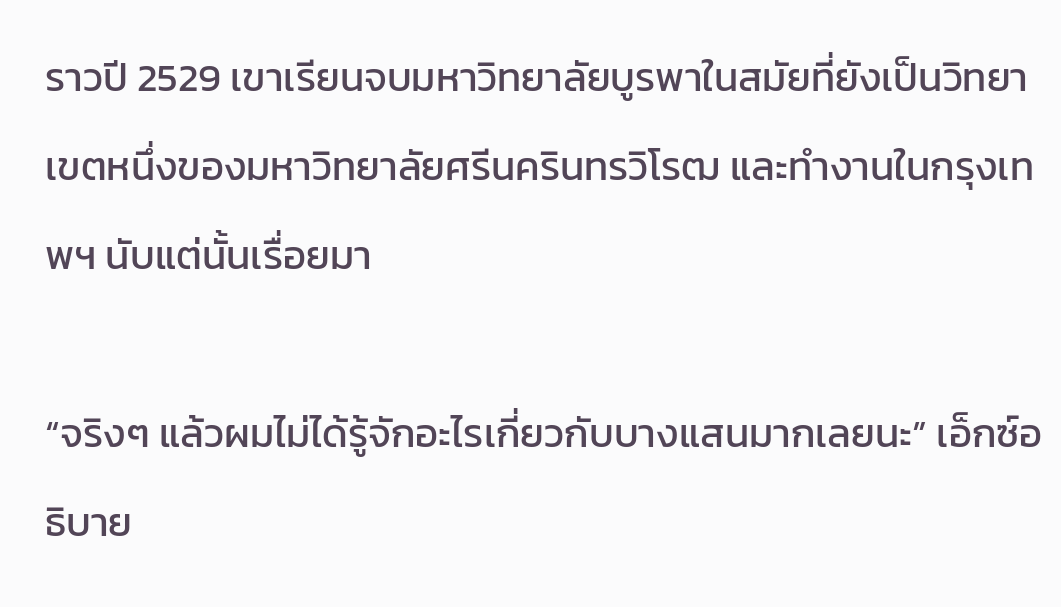ราวปี 2529 เขาเรียนจบมหาวิทยาลัยบูรพาในสมัยที่ยังเป็นวิทยาเขตหนึ่งของมหาวิทยาลัยศรีนครินทรวิโรฒ และทำงานในกรุงเทพฯ นับแต่นั้นเรื่อยมา

“จริงๆ แล้วผมไม่ได้รู้จักอะไรเกี่ยวกับบางแสนมากเลยนะ” เอ็กซ์อธิบาย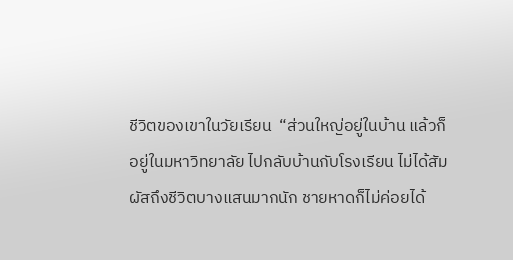ชีวิตของเขาในวัยเรียน  “ส่วนใหญ่อยู่ในบ้าน แล้วก็อยู่ในมหาวิทยาลัย ไปกลับบ้านกับโรงเรียน ไม่ได้สัมผัสถึงชีวิตบางแสนมากนัก ชายหาดก็ไม่ค่อยได้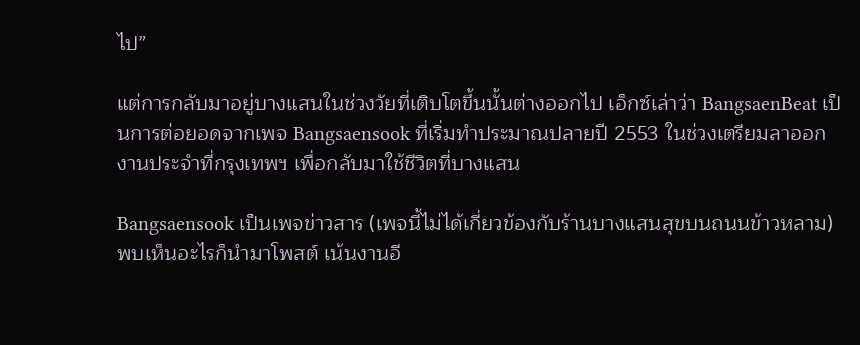ไป”

แต่การกลับมาอยู่บางแสนในช่วงวัยที่เติบโตขึ้นนั้นต่างออกไป เอ็กซ์เล่าว่า BangsaenBeat เป็นการต่อยอดจากเพจ Bangsaensook ที่เริ่มทำประมาณปลายปี 2553 ในช่วงเตรียมลาออกงานประจำที่กรุงเทพฯ เพื่อกลับมาใช้ชีวิตที่บางแสน

Bangsaensook เป็นเพจข่าวสาร (เพจนี้ไม่ได้เกี่ยวข้องกับร้านบางแสนสุขบนถนนข้าวหลาม) พบเห็นอะไรก็นำมาโพสต์ เน้นงานอี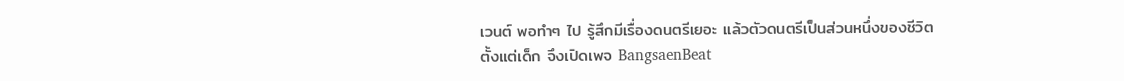เวนต์ พอทำๆ ไป รู้สึกมีเรื่องดนตรีเยอะ แล้วตัวดนตรีเป็นส่วนหนึ่งของชีวิตตั้งแต่เด็ก จึงเปิดเพจ BangsaenBeat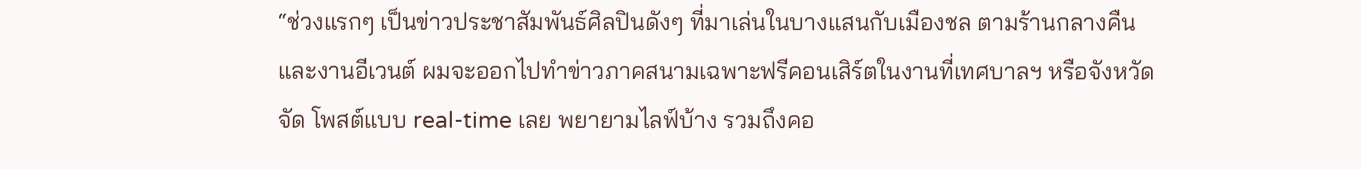“ช่วงแรกๆ เป็นข่าวประชาสัมพันธ์ศิลปินดังๆ ที่มาเล่นในบางแสนกับเมืองชล ตามร้านกลางคืนและงานอีเวนต์ ผมจะออกไปทำข่าวภาคสนามเฉพาะฟรีคอนเสิร์ตในงานที่เทศบาลฯ หรือจังหวัดจัด โพสต์แบบ real-time เลย พยายามไลฟ์บ้าง รวมถึงคอ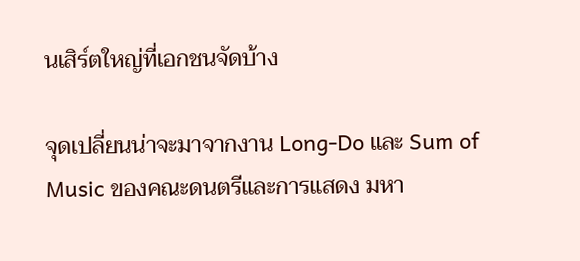นเสิร์ตใหญ่ที่เอกชนจัดบ้าง

จุดเปลี่ยนน่าจะมาจากงาน Long-Do และ Sum of Music ของคณะดนตรีและการแสดง มหา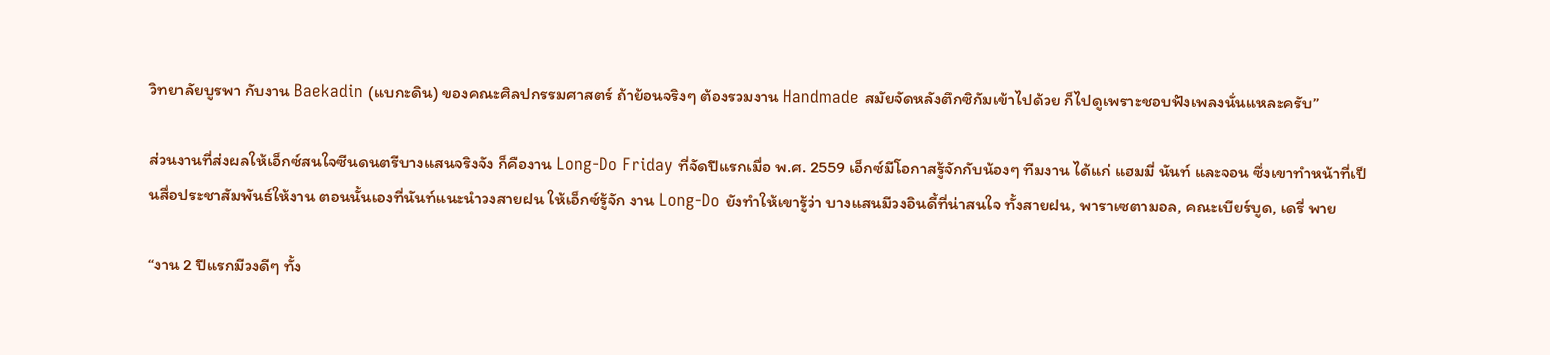วิทยาลัยบูรพา กับงาน Baekadin (แบกะดิน) ของคณะศิลปกรรมศาสตร์ ถ้าย้อนจริงๆ ต้องรวมงาน Handmade สมัยจัดหลังตึกซิกัมเข้าไปด้วย ก็ไปดูเพราะชอบฟังเพลงนั่นแหละครับ”

ส่วนงานที่ส่งผลให้เอ็กซ์สนใจซีนดนตรีบางแสนจริงจัง ก็คืองาน Long-Do Friday ที่จัดปีแรกเมื่อ พ.ศ. 2559 เอ็กซ์มีโอกาสรู้จักกับน้องๆ ทีมงาน ได้แก่ แฮมมี่ นันท์ และจอน ซึ่งเขาทำหน้าที่เป็นสื่อประชาสัมพันธ์ให้งาน ตอนนั้นเองที่นันท์แนะนำวงสายฝน ให้เอ็กซ์รู้จัก งาน Long-Do ยังทำให้เขารู้ว่า บางแสนมีวงอินดี้ที่น่าสนใจ ทั้งสายฝน, พาราเซตามอล, คณะเบียร์บูด, เดรี่ พาย

“งาน 2 ปีแรกมีวงดีๆ ทั้ง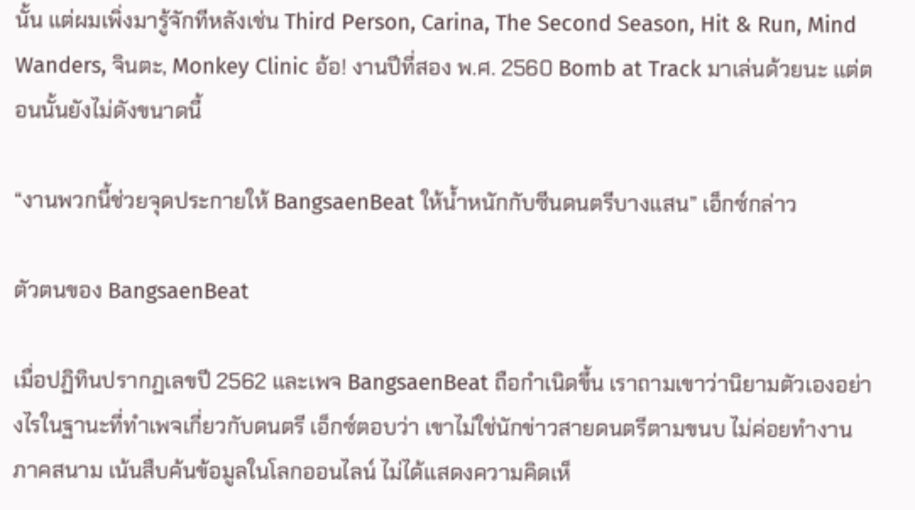นั้น แต่ผมเพิ่งมารู้จักทีหลังเช่น Third Person, Carina, The Second Season, Hit & Run, Mind Wanders, จินตะ, Monkey Clinic อ้อ! งานปีที่สอง พ.ศ. 2560 Bomb at Track มาเล่นด้วยนะ แต่ตอนนั้นยังไม่ดังขนาดนี้

“งานพวกนี้ช่วยจุดประกายให้ BangsaenBeat ให้น้ำหนักกับซีนดนตรีบางแสน” เอ็กซ์กล่าว

ตัวตนของ BangsaenBeat

เมื่อปฏิทินปรากฏเลขปี 2562 และเพจ BangsaenBeat ถือกำเนิดขึ้น เราถามเขาว่านิยามตัวเองอย่างไรในฐานะที่ทำเพจเกี่ยวกับดนตรี เอ็กซ์ตอบว่า เขาไม่ใช่นักข่าวสายดนตรีตามขนบ ไม่ค่อยทำงานภาคสนาม เน้นสืบค้นข้อมูลในโลกออนไลน์ ไม่ได้แสดงความคิดเห็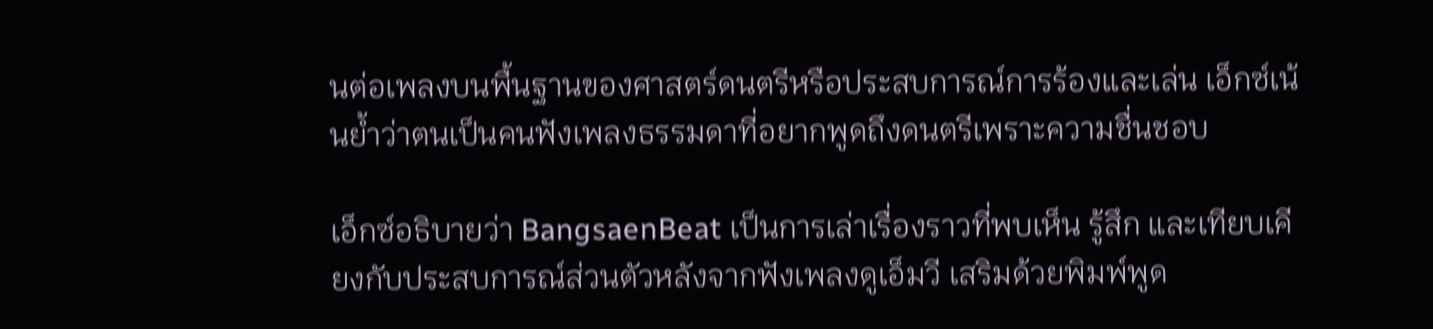นต่อเพลงบนพื้นฐานของศาสตร์ดนตรีหรือประสบการณ์การร้องและเล่น เอ็กซ์เน้นย้ำว่าตนเป็นคนฟังเพลงธรรมดาที่อยากพูดถึงดนตรีเพราะความชื่นชอบ

เอ็กซ์อธิบายว่า BangsaenBeat เป็นการเล่าเรื่องราวที่พบเห็น รู้สึก และเทียบเคียงกับประสบการณ์ส่วนตัวหลังจากฟังเพลงดูเอ็มวี เสริมด้วยพิมพ์พูด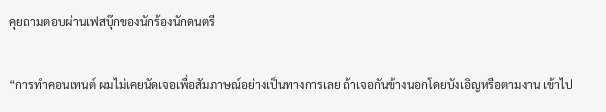คุยถามตอบผ่านเฟสบุ๊กของนักร้องนักดนตรี

“การทำคอนเทนต์ ผมไม่เคยนัดเจอเพื่อสัมภาษณ์อย่างเป็นทางการเลย ถ้าเจอกันข้างนอกโดยบังเอิญหรือตามงาน เข้าไป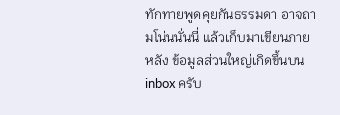ทักทายพูดคุยกันธรรมดา อาจถามโน่นนั่นนี่ แล้วเก็บมาเขียนภายหลัง ข้อมูลส่วนใหญ่เกิดขึ้นบน inbox ครับ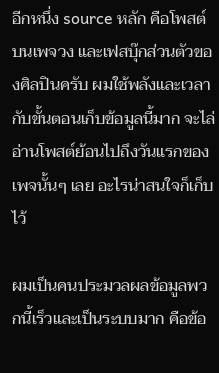อีกหนึ่ง source หลัก คือโพสต์บนเพจวง และเฟสบุ๊กส่วนตัวของศิลปินครับ ผมใช้พลังและเวลากับขั้นตอนเก็บข้อมูลนี้มาก จะไล่อ่านโพสต์ย้อนไปถึงวันแรกของเพจนั้นๆ เลย อะไรน่าสนใจก็เก็บไว้

ผมเป็นคนประมวลผลข้อมูลพวกนี้เร็วและเป็นระบบมาก คือข้อ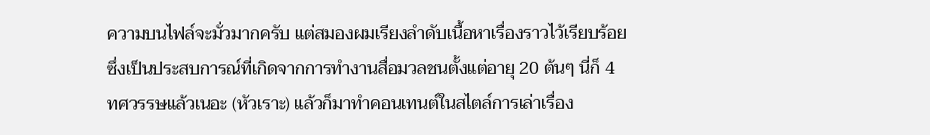ความบนไฟล์จะมั่วมากครับ แต่สมองผมเรียงลำดับเนื้อหาเรื่องราวไว้เรียบร้อย ซึ่งเป็นประสบการณ์ที่เกิดจากการทำงานสื่อมวลชนตั้งแต่อายุ 20 ต้นๆ นี่ก็ 4 ทศวรรษแล้วเนอะ (หัวเราะ) แล้วก็มาทำคอนเทนต์ในสไตล์การเล่าเรื่อง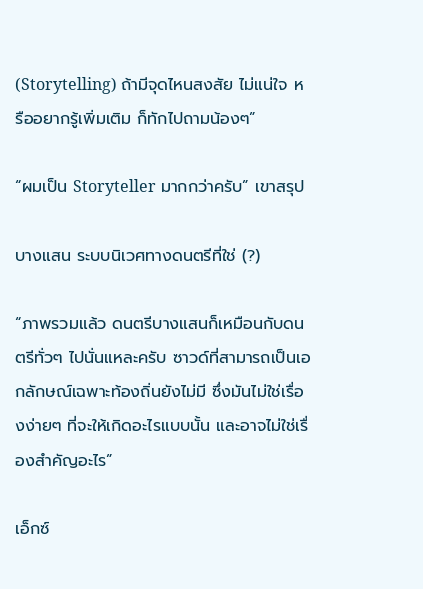(Storytelling) ถ้ามีจุดไหนสงสัย ไม่แน่ใจ หรืออยากรู้เพิ่มเติม ก็ทักไปถามน้องๆ”

“ผมเป็น Storyteller มากกว่าครับ” เขาสรุป

บางแสน ระบบนิเวศทางดนตรีที่ใช่ (?)

“ภาพรวมแล้ว ดนตรีบางแสนก็เหมือนกับดนตรีทั่วๆ ไปนั่นแหละครับ ซาวด์ที่สามารถเป็นเอกลักษณ์เฉพาะท้องถิ่นยังไม่มี ซึ่งมันไม่ใช่เรื่องง่ายๆ ที่จะให้เกิดอะไรแบบนั้น และอาจไม่ใช่เรื่องสำคัญอะไร”

เอ็กซ์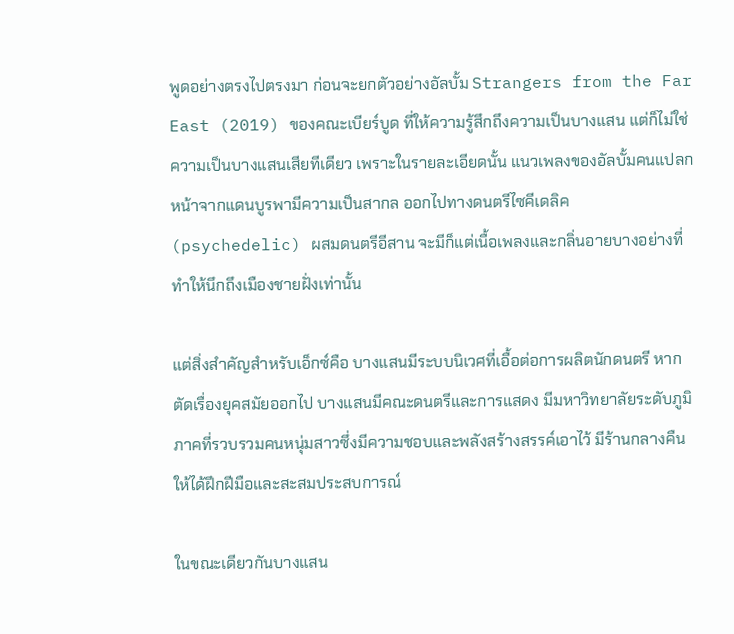พูดอย่างตรงไปตรงมา ก่อนจะยกตัวอย่างอัลบั้ม Strangers from the Far East (2019) ของคณะเบียร์บูด ที่ให้ความรู้สึกถึงความเป็นบางแสน แต่ก็ไม่ใช่ความเป็นบางแสนเสียทีเดียว เพราะในรายละเอียดนั้น แนวเพลงของอัลบั้มคนแปลกหน้าจากแดนบูรพามีความเป็นสากล ออกไปทางดนตรีไซคีเดลิค (psychedelic) ผสมดนตรีอีสาน จะมีก็แต่เนื้อเพลงและกลิ่นอายบางอย่างที่ทำให้นึกถึงเมืองชายฝั่งเท่านั้น

แต่สิ่งสำคัญสำหรับเอ็กซ์คือ บางแสนมีระบบนิเวศที่เอื้อต่อการผลิตนักดนตรี หากตัดเรื่องยุคสมัยออกไป บางแสนมีคณะดนตรีและการแสดง มีมหาวิทยาลัยระดับภูมิภาคที่รวบรวมคนหนุ่มสาวซึ่งมีความชอบและพลังสร้างสรรค์เอาไว้ มีร้านกลางคืนให้ได้ฝึกฝีมือและสะสมประสบการณ์

ในขณะเดียวกันบางแสน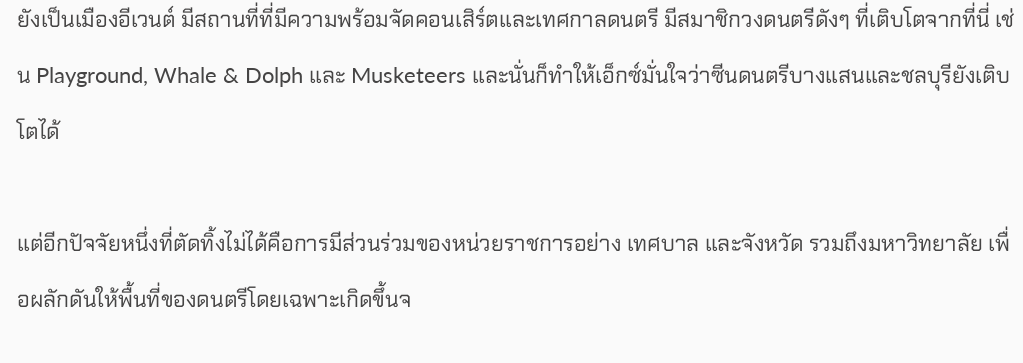ยังเป็นเมืองอีเวนต์ มีสถานที่ที่มีความพร้อมจัดคอนเสิร์ตและเทศกาลดนตรี มีสมาชิกวงดนตรีดังๆ ที่เติบโตจากที่นี่ เช่น Playground, Whale & Dolph และ Musketeers และนั่นก็ทำให้เอ็กซ์มั่นใจว่าซีนดนตรีบางแสนและชลบุรียังเติบโตได้

แต่อีกปัจจัยหนึ่งที่ตัดทิ้งไม่ได้คือการมีส่วนร่วมของหน่วยราชการอย่าง เทศบาล และจังหวัด รวมถึงมหาวิทยาลัย เพื่อผลักดันให้พื้นที่ของดนตรีโดยเฉพาะเกิดขึ้นจ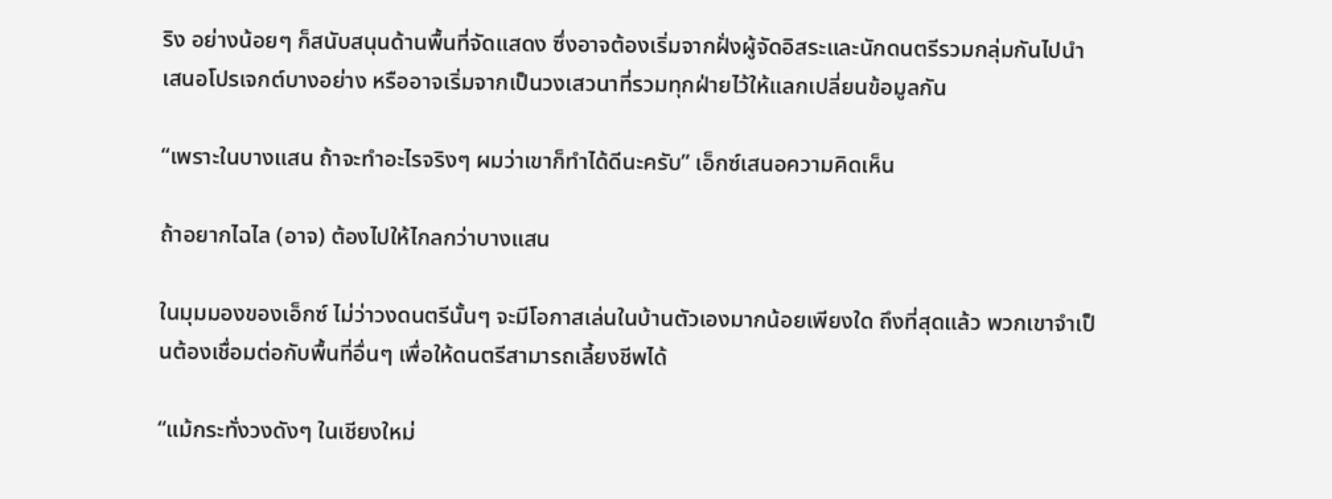ริง อย่างน้อยๆ ก็สนับสนุนด้านพื้นที่จัดแสดง ซึ่งอาจต้องเริ่มจากฝั่งผู้จัดอิสระและนักดนตรีรวมกลุ่มกันไปนำเสนอโปรเจกต์บางอย่าง หรืออาจเริ่มจากเป็นวงเสวนาที่รวมทุกฝ่ายไว้ให้แลกเปลี่ยนข้อมูลกัน

“เพราะในบางแสน ถ้าจะทำอะไรจริงๆ ผมว่าเขาก็ทำได้ดีนะครับ” เอ็กซ์เสนอความคิดเห็น

ถ้าอยากไฉไล (อาจ) ต้องไปให้ไกลกว่าบางแสน

ในมุมมองของเอ็กซ์ ไม่ว่าวงดนตรีนั้นๆ จะมีโอกาสเล่นในบ้านตัวเองมากน้อยเพียงใด ถึงที่สุดแล้ว พวกเขาจำเป็นต้องเชื่อมต่อกับพื้นที่อื่นๆ เพื่อให้ดนตรีสามารถเลี้ยงชีพได้

“แม้กระทั่งวงดังๆ ในเชียงใหม่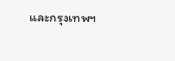และกรุงเทพฯ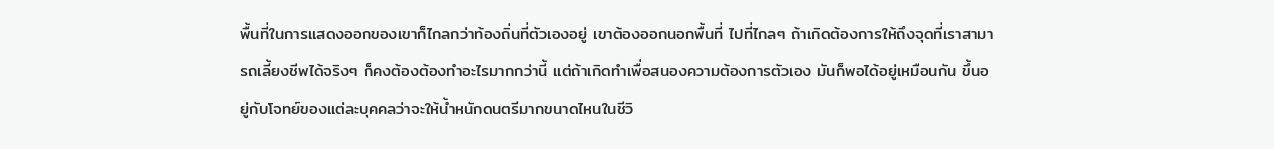พื้นที่ในการแสดงออกของเขาก็ไกลกว่าท้องถิ่นที่ตัวเองอยู่ เขาต้องออกนอกพื้นที่ ไปที่ไกลๆ ถ้าเกิดต้องการให้ถึงจุดที่เราสามารถเลี้ยงชีพได้จริงๆ ก็คงต้องต้องทำอะไรมากกว่านี้ แต่ถ้าเกิดทำเพื่อสนองความต้องการตัวเอง มันก็พอได้อยู่เหมือนกัน ขึ้นอยู่กับโจทย์ของแต่ละบุคคลว่าจะให้น้ำหนักดนตรีมากขนาดไหนในชีวิ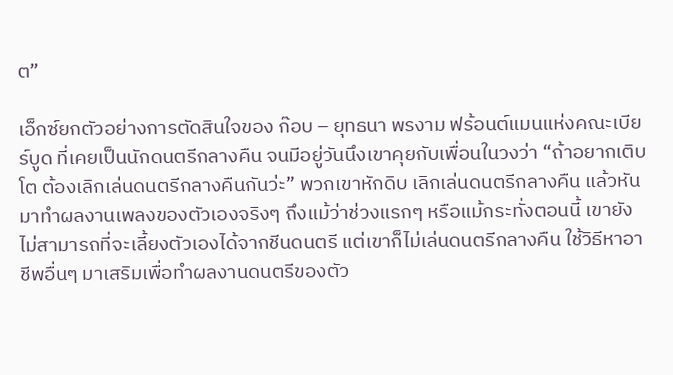ต”

เอ็กซ์ยกตัวอย่างการตัดสินใจของ ก๊อบ – ยุทธนา พรงาม ฟร้อนต์แมนแห่งคณะเบียร์บูด ที่เคยเป็นนักดนตรีกลางคืน จนมีอยู่วันนึงเขาคุยกับเพื่อนในวงว่า “ถ้าอยากเติบโต ต้องเลิกเล่นดนตรีกลางคืนกันว่ะ” พวกเขาหักดิบ เลิกเล่นดนตรีกลางคืน แล้วหันมาทำผลงานเพลงของตัวเองจริงๆ ถึงแม้ว่าช่วงแรกๆ หรือแม้กระทั่งตอนนี้ เขายังไม่สามารถที่จะเลี้ยงตัวเองได้จากชีนดนตรี แต่เขาก็ไม่เล่นดนตรีกลางคืน ใช้วิธีหาอาชีพอื่นๆ มาเสริมเพื่อทำผลงานดนตรีของตัว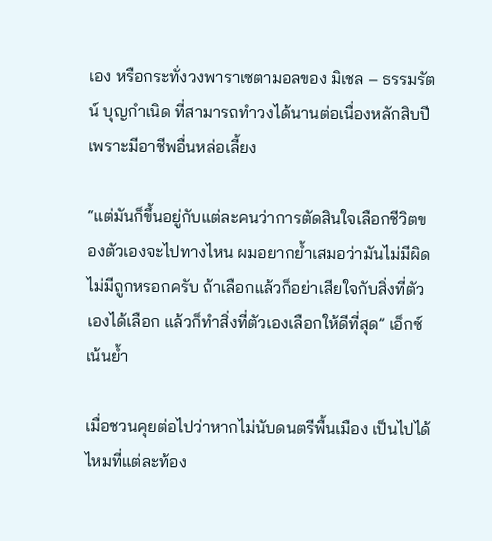เอง หรือกระทั่งวงพาราเซตามอลของ มิเชล – ธรรมรัตน์ บุญกำเนิด ที่สามารถทำวงได้นานต่อเนื่องหลักสิบปี เพราะมีอาชีพอื่นหล่อเลี้ยง

“แต่มันก็ขึ้นอยู่กับแต่ละคนว่าการตัดสินใจเลือกชีวิตของตัวเองจะไปทางไหน ผมอยากย้ำเสมอว่ามันไม่มีผิดไม่มีถูกหรอกครับ ถ้าเลือกแล้วก็อย่าเสียใจกับสิ่งที่ตัวเองได้เลือก แล้วก็ทำสิ่งที่ตัวเองเลือกให้ดีที่สุด” เอ็กซ์เน้นย้ำ

เมื่อชวนคุยต่อไปว่าหากไม่นับดนตรีพื้นเมือง เป็นไปได้ไหมที่แต่ละท้อง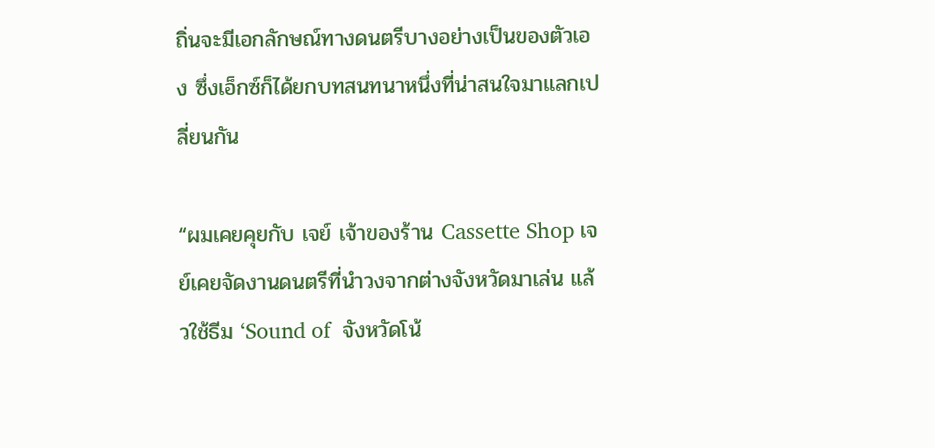ถิ่นจะมีเอกลักษณ์ทางดนตรีบางอย่างเป็นของตัวเอง ซึ่งเอ็กซ์ก็ได้ยกบทสนทนาหนึ่งที่น่าสนใจมาแลกเปลี่ยนกัน

“ผมเคยคุยกับ เจย์ เจ้าของร้าน Cassette Shop เจย์เคยจัดงานดนตรีที่นำวงจากต่างจังหวัดมาเล่น แล้วใช้ธีม ‘Sound of  จังหวัดโน้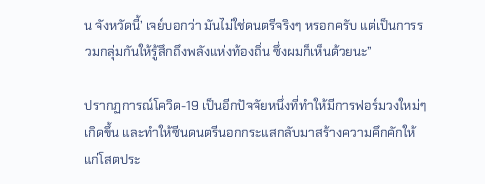น จังหวัดนี้’ เจย์บอกว่า มันไม่ใช่ดนตรีจริงๆ หรอกครับ แต่เป็นการรวมกลุ่มกันให้รู้สึกถึงพลังแห่งท้องถิ่น ซึ่งผมก็เห็นด้วยนะ”

ปรากฏการณ์โควิด-19 เป็นอีกปัจจัยหนึ่งที่ทำให้มีการฟอร์มวงใหม่ๆ เกิดขึ้น และทำให้ซีนดนตรีนอกกระแสกลับมาสร้างความคึกคักให้แก่โสตประ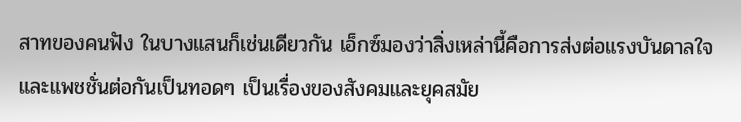สาทของคนฟัง ในบางแสนก็เช่นเดียวกัน เอ็กซ์มองว่าสิ่งเหล่านี้คือการส่งต่อแรงบันดาลใจและแพชชั่นต่อกันเป็นทอดๆ เป็นเรื่องของสังคมและยุคสมัย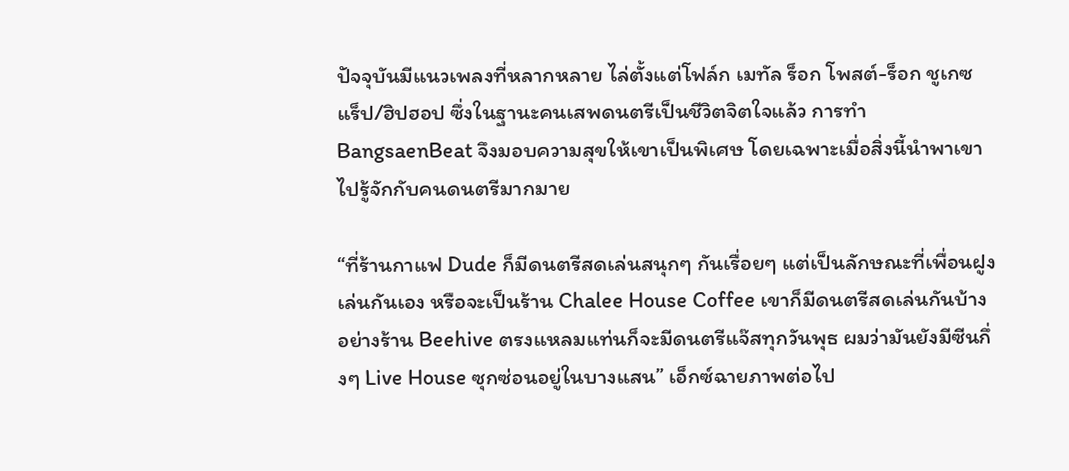ปัจจุบันมีแนวเพลงที่หลากหลาย ไล่ตั้งแต่โฟล์ก เมทัล ร็อก โพสต์-ร็อก ชูเกซ แร็ป/ฮิปฮอป ซึ่งในฐานะคนเสพดนตรีเป็นชีวิตจิตใจแล้ว การทำ BangsaenBeat จึงมอบความสุขให้เขาเป็นพิเศษ โดยเฉพาะเมื่อสิ่งนี้นำพาเขาไปรู้จักกับคนดนตรีมากมาย

“ที่ร้านกาแฟ Dude ก็มีดนตรีสดเล่นสนุกๆ กันเรื่อยๆ แต่เป็นลักษณะที่เพื่อนฝูงเล่นกันเอง หรือจะเป็นร้าน Chalee House Coffee เขาก็มีดนตรีสดเล่นกันบ้าง อย่างร้าน Beehive ตรงแหลมแท่นก็จะมีดนตรีแจ๊สทุกวันพุธ ผมว่ามันยังมีซีนกึ่งๆ Live House ซุกซ่อนอยู่ในบางแสน” เอ็กซ์ฉายภาพต่อไป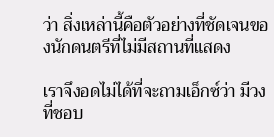ว่า สิ่งเหล่านี้คือตัวอย่างที่ชัดเจนของนักดนตรีที่ไม่มีสถานที่แสดง

เราจึงอดไม่ได้ที่จะถามเอ็กซ์ว่า มีวงที่ชอบ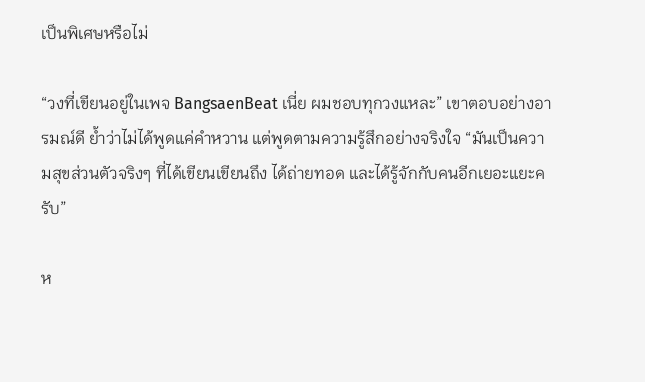เป็นพิเศษหรือไม่

“วงที่เขียนอยู่ในเพจ BangsaenBeat เนี่ย ผมชอบทุกวงแหละ” เขาตอบอย่างอารมณ์ดี ย้ำว่าไม่ได้พูดแค่คำหวาน แต่พูดตามความรู้สึกอย่างจริงใจ “มันเป็นความสุขส่วนตัวจริงๆ ที่ได้เขียนเขียนถึง ได้ถ่ายทอด และได้รู้จักกับคนอีกเยอะแยะครับ”

ห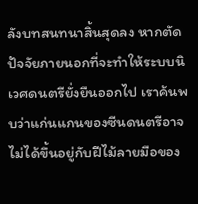ลังบทสนทนาสิ้นสุดลง หากตัดปัจจัยภายนอกที่จะทำให้ระบบนิเวศดนตรียั่งยืนออกไป เราค้นพบว่าแก่นแกนของซีนดนตรีอาจไม่ได้ขึ้นอยู่กับฝีไม้ลายมือของ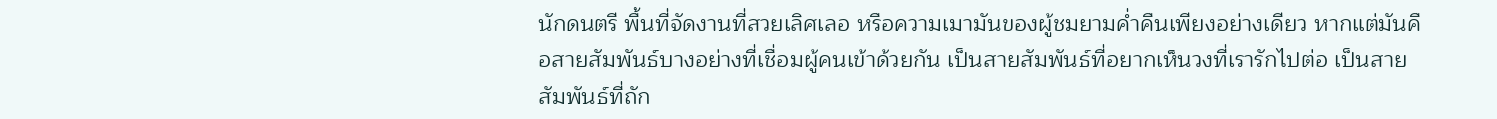นักดนตรี พื้นที่จัดงานที่สวยเลิศเลอ หรือความเมามันของผู้ชมยามค่ำคืนเพียงอย่างเดียว หากแต่มันคือสายสัมพันธ์บางอย่างที่เชื่อมผู้คนเข้าด้วยกัน เป็นสายสัมพันธ์ที่อยากเห็นวงที่เรารักไปต่อ เป็นสายสัมพันธ์ที่ถัก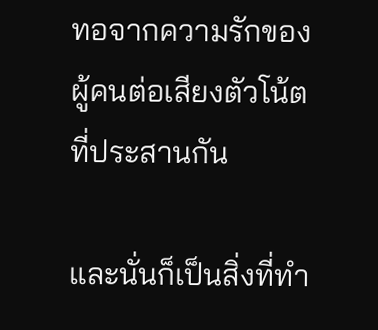ทอจากความรักของผู้คนต่อเสียงตัวโน้ตที่ประสานกัน

และนั่นก็เป็นสิ่งที่ทำ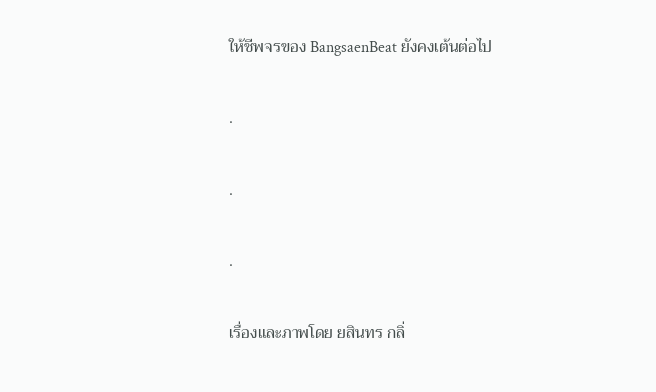ให้ชีพจรของ BangsaenBeat ยังคงเต้นต่อไป

.

.

.

เรื่องและภาพโดย ยสินทร กลิ่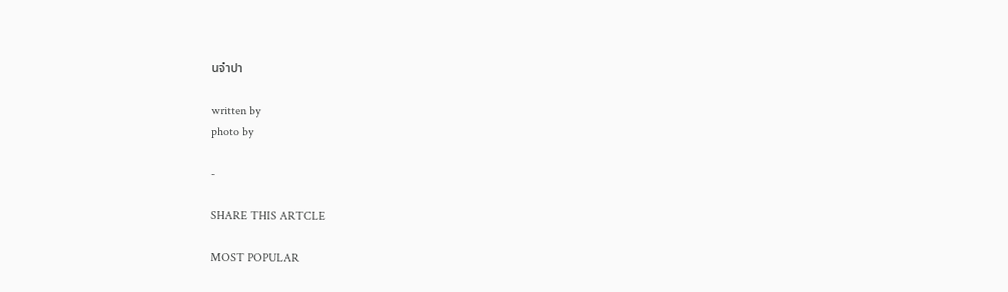นจำปา

written by
photo by

-

SHARE THIS ARTCLE

MOST POPULAR